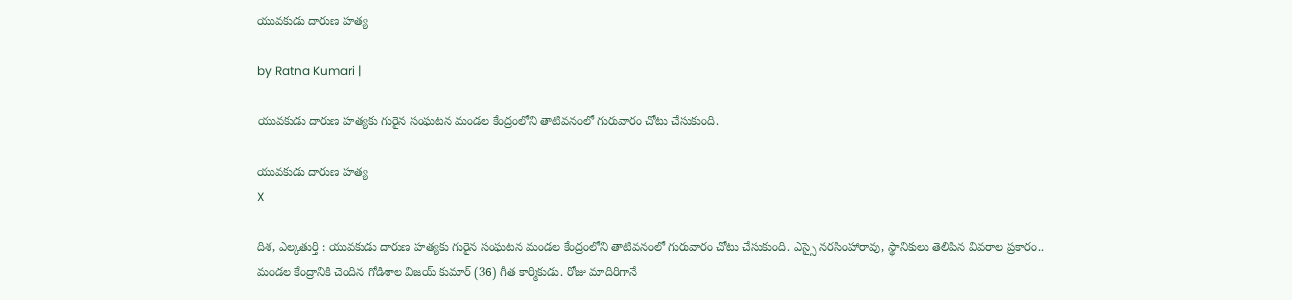యువ‌కుడు దారుణ హ‌త్య

by Ratna Kumari |

యువ‌కుడు దారుణ హ‌త్యకు గురైన సంఘ‌ట‌న మండ‌ల కేంద్రంలోని తాటివ‌నంలో గురువారం చోటు చేసుకుంది.

యువ‌కుడు దారుణ హ‌త్య
X

దిశ‌, ఎల్క‌తుర్తి : యువ‌కుడు దారుణ హ‌త్యకు గురైన సంఘ‌ట‌న మండ‌ల కేంద్రంలోని తాటివ‌నంలో గురువారం చోటు చేసుకుంది. ఎస్సై న‌రసింహారావు, స్థానికులు తెలిపిన వివ‌రాల ప్ర‌కారం.. మండ‌ల కేంద్రానికి చెందిన గోడిశాల విజ‌య్ కుమార్ (36) గీత కార్మికుడు. రోజు మాదిరిగానే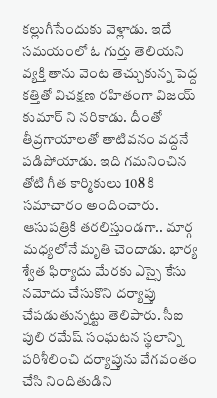క‌ల్లుగీసేందుకు వెళ్లాడు. ఇదే స‌మ‌యంలో ఓ గుర్తు తెలియ‌ని వ్య‌క్తి తాను వెంట తెచ్చుకున్న పెద్ద క‌త్తితో విచ‌క్ష‌ణ ర‌హితంగా విజ‌య్ కుమార్ ని నరికాడు. దీంతో తీవ్ర‌గాయాల‌తో తాటివ‌నం వ‌ద్ద‌నే ప‌డిపోయాడు. ఇది గ‌మ‌నించిన తోటి గీత కార్మికులు 108 కి స‌మాచారం అందించారు. ఆసుప‌త్రికి త‌ర‌లిస్తుండ‌గా.. మార్గ మ‌ధ్య‌లోనే మృతి చెందాడు. భార్య శ్వేత ఫిర్యాదు మేర‌కు ఎస్సై కేసు న‌మోదు చేసుకొని ద‌ర్యాప్తు చేప‌డుతున్న‌ట్టు తెలిపారు. సీఐ పులి ర‌మేష్ సంఘ‌ట‌న స్థ‌లాన్ని ప‌రిశీలించి ద‌ర్యాప్తును వేగ‌వంతం చేసి నిందితుడిని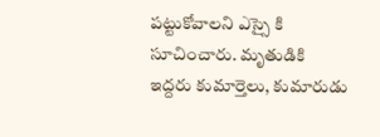ప‌ట్టుకోవాల‌ని ఎస్సై కి సూచించారు. మృతుడికి ఇద్ద‌రు కుమార్తెలు, కుమారుడు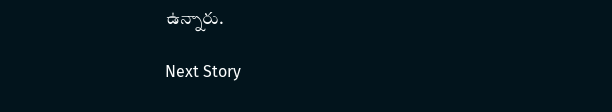ఉన్నారు.

Next Story